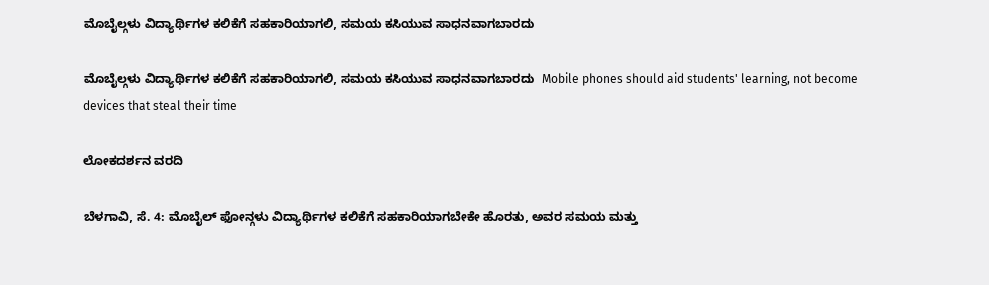ಮೊಬೈಲ್ಗಳು ವಿದ್ಯಾರ್ಥಿಗಳ ಕಲಿಕೆಗೆ ಸಹಕಾರಿಯಾಗಲಿ, ಸಮಯ ಕಸಿಯುವ ಸಾಧನವಾಗಬಾರದು

ಮೊಬೈಲ್ಗಳು ವಿದ್ಯಾರ್ಥಿಗಳ ಕಲಿಕೆಗೆ ಸಹಕಾರಿಯಾಗಲಿ, ಸಮಯ ಕಸಿಯುವ ಸಾಧನವಾಗಬಾರದು  Mobile phones should aid students' learning, not become devices that steal their time

ಲೋಕದರ್ಶನ ವರದಿ

ಬೆಳಗಾವಿ, ಸೆ. 4: ಮೊಬೈಲ್ ಫೋನ್ಗಳು ವಿದ್ಯಾರ್ಥಿಗಳ ಕಲಿಕೆಗೆ ಸಹಕಾರಿಯಾಗಬೇಕೇ ಹೊರತು, ಅವರ ಸಮಯ ಮತ್ತು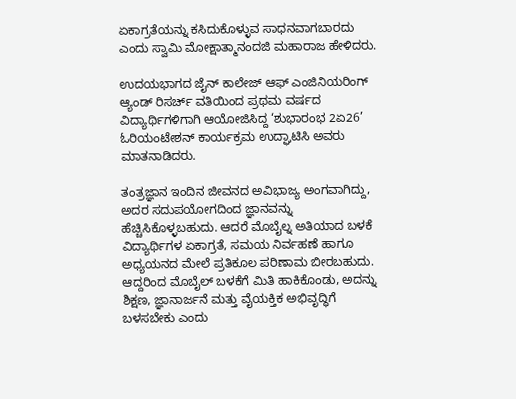ಏಕಾಗ್ರತೆಯನ್ನು ಕಸಿದುಕೊಳ್ಳುವ ಸಾಧನವಾಗಬಾರದು ಎಂದು ಸ್ವಾಮಿ ಮೋಕ್ಷಾತ್ಮಾನಂದಜಿ ಮಹಾರಾಜ ಹೇಳಿದರು.

ಉದಯಭಾಗದ ಜೈನ್ ಕಾಲೇಜ್ ಆಫ್ ಎಂಜಿನಿಯರಿಂಗ್ ಆ್ಯಂಡ್ ರಿಸರ್ಚ್‌ ವತಿಯಿಂದ ಪ್ರಥಮ ವರ್ಷದ ವಿದ್ಯಾರ್ಥಿಗಳಿಗಾಗಿ ಆಯೋಜಿಸಿದ್ದ ‘ಶುಭಾರಂಭ 2ಏ26’ ಓರಿಯಂಟೇಶನ್ ಕಾರ್ಯಕ್ರಮ ಉದ್ಘಾಟಿಸಿ ಅವರು ಮಾತನಾಡಿದರು.

ತಂತ್ರಜ್ಞಾನ ಇಂದಿನ ಜೀವನದ ಅವಿಭಾಜ್ಯ ಅಂಗವಾಗಿದ್ದು, ಅದರ ಸದುಪಯೋಗದಿಂದ ಜ್ಞಾನವನ್ನು ಹೆಚ್ಚಿಸಿಕೊಳ್ಳಬಹುದು. ಆದರೆ ಮೊಬೈಲ್ನ ಅತಿಯಾದ ಬಳಕೆ ವಿದ್ಯಾರ್ಥಿಗಳ ಏಕಾಗ್ರತೆ, ಸಮಯ ನಿರ್ವಹಣೆ ಹಾಗೂ ಅಧ್ಯಯನದ ಮೇಲೆ ಪ್ರತಿಕೂಲ ಪರಿಣಾಮ ಬೀರಬಹುದು. ಆದ್ದರಿಂದ ಮೊಬೈಲ್ ಬಳಕೆಗೆ ಮಿತಿ ಹಾಕಿಕೊಂಡು, ಅದನ್ನು ಶಿಕ್ಷಣ, ಜ್ಞಾನಾರ್ಜನೆ ಮತ್ತು ವೈಯಕ್ತಿಕ ಅಭಿವೃದ್ಧಿಗೆ ಬಳಸಬೇಕು ಎಂದು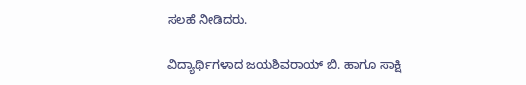ಸಲಹೆ ನೀಡಿದರು.

ವಿದ್ಯಾರ್ಥಿಗಳಾದ ಜಯಶಿವರಾಯ್ ಬಿ. ಹಾಗೂ ಸಾಕ್ಷಿ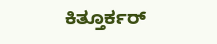ಕಿತ್ತೂರ್ಕರ್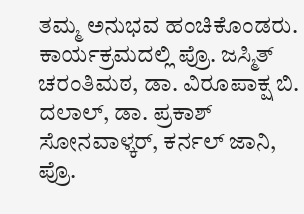ತಮ್ಮ ಅನುಭವ ಹಂಚಿಕೊಂಡರು. ಕಾರ್ಯಕ್ರಮದಲ್ಲಿ ಪ್ರೊ. ಜಸ್ಮಿತ್ ಚರಂತಿಮಠ, ಡಾ. ವಿರೂಪಾಕ್ಷ ಬಿ. ದಲಾಲ್, ಡಾ. ಪ್ರಕಾಶ್ ಸೋನವಾಳ್ಕರ್, ಕರ್ನಲ್ ಜಾನಿ, ಪ್ರೊ.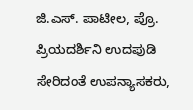ಜಿ.ಎಸ್‌. ಪಾಟೀಲ, ಪ್ರೊ. ಪ್ರಿಯದರ್ಶಿನಿ ಉದಪುಡಿ ಸೇರಿದಂತೆ ಉಪನ್ಯಾಸಕರು,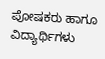ಪೋಷಕರು ಹಾಗೂ ವಿದ್ಯಾರ್ಥಿಗಳು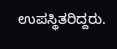ಉಪಸ್ಥಿತರಿದ್ದರು.